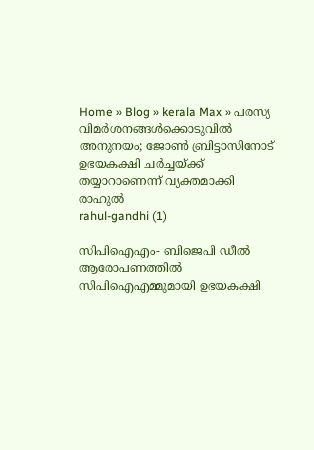Home » Blog » kerala Max » പരസ്യ വിമർശനങ്ങൾക്കൊടുവിൽ അനുനയം; ജോൺ ബ്രിട്ടാസിനോട് ഉഭയകക്ഷി ചർച്ചയ്ക്ക് തയ്യാറാണെന്ന് വ്യക്തമാക്കി രാഹുൽ
rahul-gandhi (1)

സിപിഐഎം- ബിജെപി ഡീല്‍ ആരോപണത്തിൽ സിപിഐഎമ്മുമായി ഉഭയകക്ഷി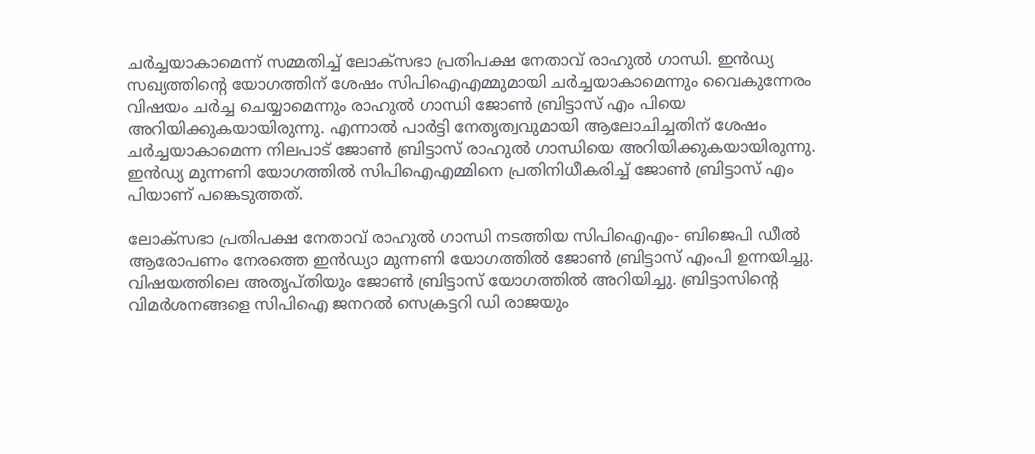ചർച്ചയാകാമെന്ന് സമ്മതിച്ച് ലോക്സഭാ പ്രതിപക്ഷ നേതാവ് രാഹുൽ ഗാന്ധി. ഇൻഡ്യ സഖ്യത്തിൻ്റെ യോഗത്തിന് ശേഷം സിപിഐഎമ്മുമായി ചർച്ചയാകാമെന്നും വൈകുന്നേരം വിഷയം ചർച്ച ചെയ്യാമെന്നും രാഹുൽ ഗാന്ധി ജോൺ ബ്രിട്ടാസ് എം പിയെ അറിയിക്കുകയായിരുന്നു. എന്നാൽ പാർട്ടി നേതൃത്വവുമായി ആലോചിച്ചതിന് ശേഷം ചർച്ചയാകാമെന്ന നിലപാട് ജോൺ ബ്രിട്ടാസ് രാഹുൽ ഗാന്ധിയെ അറിയിക്കുകയായിരുന്നു. ഇൻഡ്യ മുന്നണി യോഗത്തിൽ സിപിഐഎമ്മിനെ പ്രതിനിധീകരിച്ച് ജോൺ ബ്രിട്ടാസ് എം പിയാണ് പങ്കെടുത്തത്.

ലോക്‌സഭാ പ്രതിപക്ഷ നേതാവ് രാഹുല്‍ ഗാന്ധി നടത്തിയ സിപിഐഎം- ബിജെപി ഡീല്‍ ആരോപണം നേരത്തെ ഇൻഡ്യാ മുന്നണി യോഗത്തില്‍ ജോണ്‍ ബ്രിട്ടാസ് എംപി ഉന്നയിച്ചു. വിഷയത്തിലെ അതൃപ്തിയും ജോണ്‍ ബ്രിട്ടാസ് യോഗത്തില്‍ അറിയിച്ചു. ബ്രിട്ടാസിൻ്റെ വിമർശനങ്ങളെ സിപിഐ ജനറൽ സെക്രട്ടറി ഡി രാജയും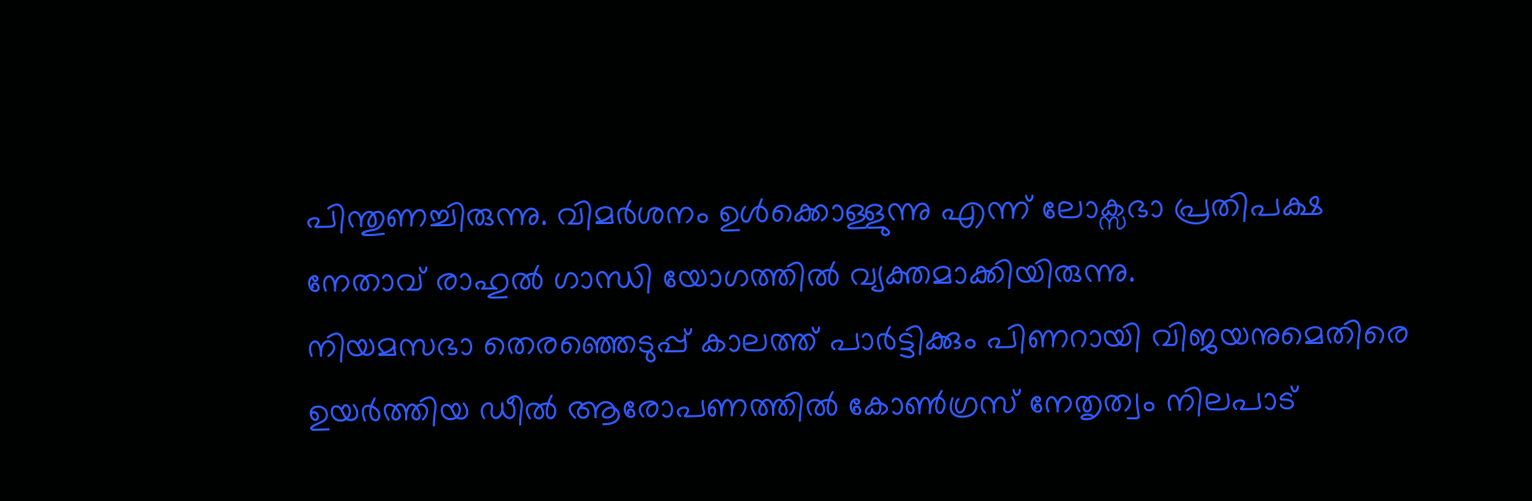പിന്തുണച്ചിരുന്നു. വിമര്‍ശനം ഉള്‍ക്കൊള്ളുന്നു എന്ന് ലോക്സഭാ പ്രതിപക്ഷ നേതാവ് രാഹുല്‍ ഗാന്ധി യോഗത്തിൽ വ്യക്തമാക്കിയിരുന്നു.
നിയമസഭാ തെരഞ്ഞെടുപ്പ് കാലത്ത് പാർട്ടിക്കും പിണറായി വിജയനുമെതിരെ ഉയർത്തിയ ഡീൽ ആരോപണത്തിൽ കോൺഗ്രസ് നേതൃത്വം നിലപാട്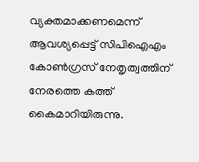വ്യക്തമാക്കണമെന്ന് ആവശ്യപ്പെട്ട് സിപിഐഎം കോൺഗ്രസ് നേതൃത്വത്തിന് നേരത്തെ കത്ത് കൈമാറിയിരുന്നു.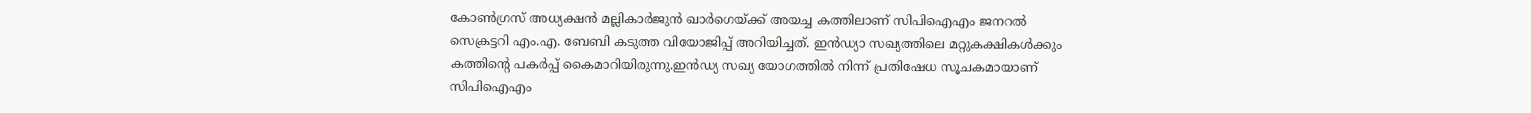കോൺഗ്രസ് അധ്യക്ഷൻ മല്ലികാർജുൻ ഖാർഗെയ്ക്ക് അയച്ച കത്തിലാണ് സിപിഐഎം ജനറൽ സെക്രട്ടറി എം.എ. ബേബി കടുത്ത വിയോജിപ്പ് അറിയിച്ചത്. ഇൻഡ്യാ സഖ്യത്തിലെ മറ്റുകക്ഷികൾക്കും കത്തിന്റെ പകർപ്പ് കൈമാറിയിരുന്നു.ഇന്‍ഡ്യ സഖ്യ യോഗത്തില്‍ നിന്ന് പ്രതിഷേധ സൂചകമായാണ് സിപിഐഎം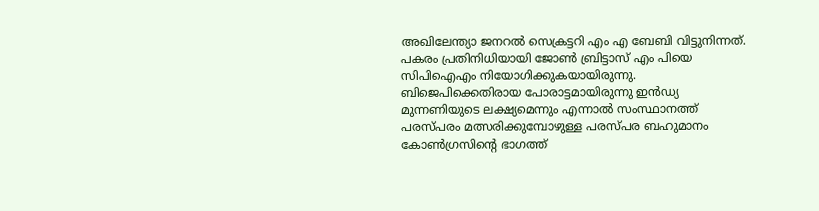അഖിലേന്ത്യാ ജനറൽ സെക്രട്ടറി എം എ ബേബി വിട്ടുനിന്നത്. പകരം പ്രതിനിധിയായി ജോണ്‍ ബ്രിട്ടാസ് എം പിയെ സിപിഐഎം നിയോഗിക്കുകയായിരുന്നു. ബിജെപിക്കെതിരായ പോരാട്ടമായിരുന്നു ഇന്‍ഡ്യ മുന്നണിയുടെ ലക്ഷ്യമെന്നും എന്നാല്‍ സംസ്ഥാനത്ത് പരസ്പരം മത്സരിക്കുമ്പോഴുള്ള പരസ്പര ബഹുമാനം കോണ്‍ഗ്രസിന്റെ ഭാഗത്ത്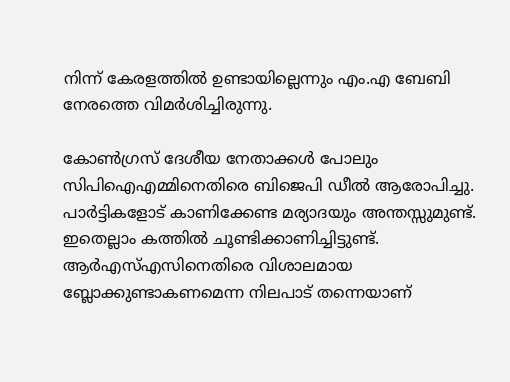നിന്ന് കേരളത്തില്‍ ഉണ്ടായില്ലെന്നും എം.എ ബേബി നേരത്തെ വിമര്‍ശിച്ചിരുന്നു.

കോണ്‍ഗ്രസ് ദേശീയ നേതാക്കള്‍ പോലും സിപിഐഎമ്മിനെതിരെ ബിജെപി ഡീല്‍ ആരോപിച്ചു. പാര്‍ട്ടികളോട് കാണിക്കേണ്ട മര്യാദയും അന്തസ്സുമുണ്ട്. ഇതെല്ലാം കത്തില്‍ ചൂണ്ടിക്കാണിച്ചിട്ടുണ്ട്. ആര്‍എസ്എസിനെതിരെ വിശാലമായ ബ്ലോക്കുണ്ടാകണമെന്ന നിലപാട് തന്നെയാണ്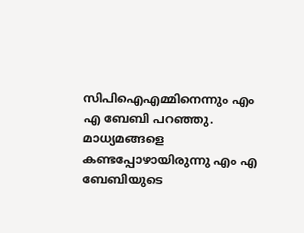സിപിഐഎമ്മിനെന്നും എം എ ബേബി പറഞ്ഞു. മാധ്യമങ്ങളെ കണ്ടപ്പോഴായിരുന്നു എം എ ബേബിയുടെ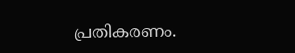പ്രതികരണം.